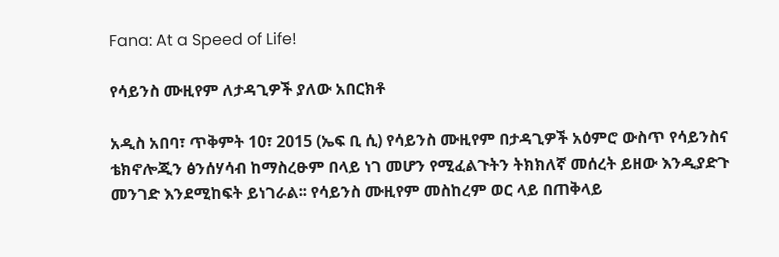Fana: At a Speed of Life!

የሳይንስ ሙዚየም ለታዳጊዎች ያለው አበርክቶ

አዲስ አበባ፣ ጥቅምት 10፣ 2015 (ኤፍ ቢ ሲ) የሳይንስ ሙዚየም በታዳጊዎች አዕምሮ ውስጥ የሳይንስና ቴክኖሎጂን ፅንሰሃሳብ ከማስረፁም በላይ ነገ መሆን የሚፈልጉትን ትክክለኛ መሰረት ይዘው እንዲያድጉ መንገድ እንደሚከፍት ይነገራል፡፡ የሳይንስ ሙዚየም መስከረም ወር ላይ በጠቅላይ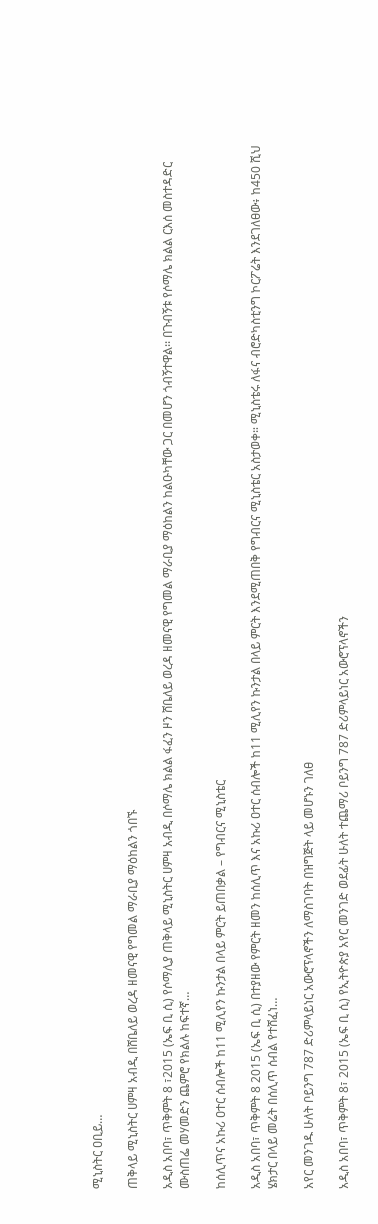ሚኒስትር ዐቢይ…

ጠቅላይ ሚኒስትር ሀምዛ አብዲ በሸቤለይ ወረዳ ዘመናዊ የግመል ማራቢያ ማዕከልን ጎበኙ

አዲስ አበባ፣ ጥቅምት 8 ፣2015 (ኤፍ ቢ ሲ) የሶማሊያ ጠቅላይ ሚኒስትር ሀምዛ አብዲ በሶማሌ ክልል ፋፈን ዞን ሸቤለይ ወረዳ ዘመናዊ የግመል ማራቢያ ማዕከልን ከልዑካቸው ጋር በመሆን ጎብኝተዋል፡፡ በጉብኝቱ የሶማሌ ክልል ርእሰ መስተዳድር ሙስጠፌ መሃመድን ጨምሮ የክልሉ ከፍተኛ…

ከሰሊጥና አኩሪ ዐተር ሰብሎች ከ11 ሚሊየን ኩንታል በላይ ምርት ይጠበቃል – የግብርና ሚኒስቴር

አዲስ አበባ፣ ጥቅምት 8 2015 (ኤፍ ቢ ሲ) በተያዘው የምርት ዘመን ከሰሊጥ እና አኩሪ ዐተር ሰብሎች ከ11 ሚሊየን ኩንታል በላይ ምርት እንደሚጠበቅ የግብርና ሚኒስቴር አስታወቀ። ሚኒስቴሩ ለፋና ብሮድካስቲንግ ኮርፖሬት እንደገለፀው፥ ከ450 ሺህ ሄክታር በላይ መሬት በሰሊጥ ሰብል የተሸፈነ…

አየር መንገዱ ሁለት ቦይንግ 787 ድሪምላይነር አውሮፕላኖችን ለማስገባት በዝግጅት ላይ መሆኑን ገለፀ

አዲስ አበባ፣ ጥቅምት 8፣ 2015 (ኤፍ ቢ ሲ) የኢትዮጵያ አየር መንገድ ወደፊት ሁለት ተጨማሪ ቦይንግ 787 ድሪምላይነር አውሮፕላኖችን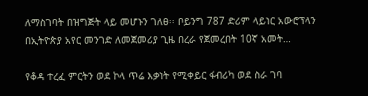ለማስገባት በዝግጅት ላይ መሆኑን ገለፀ፡፡ ቦይንግ 787 ድሪም ላይነር አውሮፕላን በኢትዮጵያ አየር መንገድ ለመጀመሪያ ጊዜ በረራ የጀመረበት 10ኛ አመት…

የቆዳ ተረፈ ምርትን ወደ ኮላ ጥሬ እቃነት የሚቀይር ፋብሪካ ወደ ስራ ገባ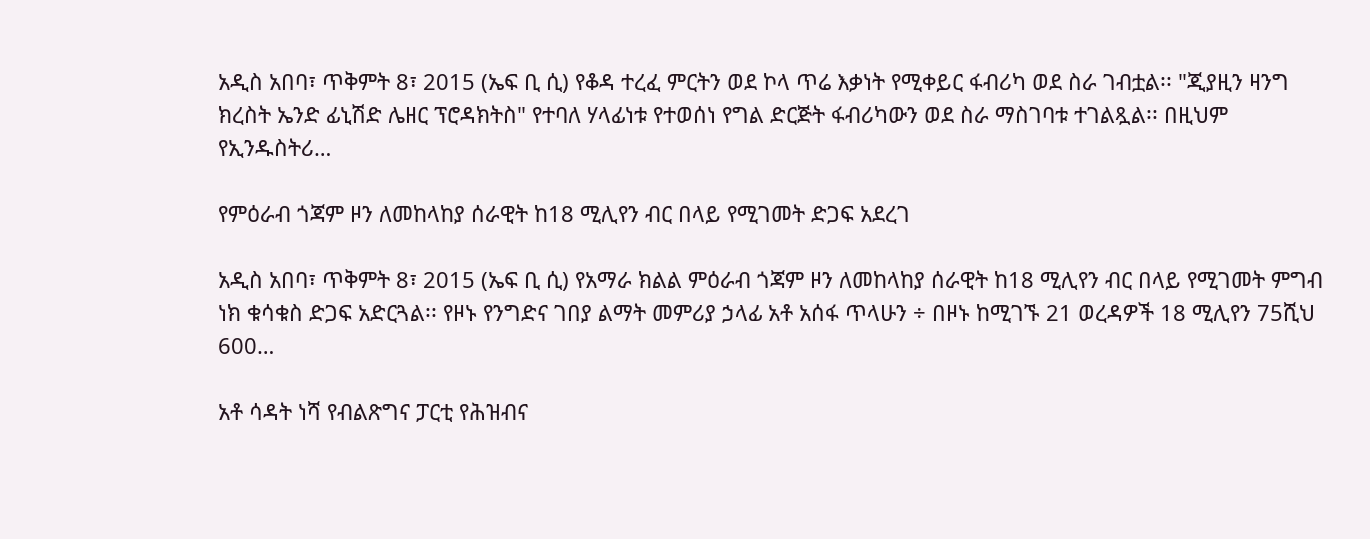አዲስ አበባ፣ ጥቅምት 8፣ 2015 (ኤፍ ቢ ሲ) የቆዳ ተረፈ ምርትን ወደ ኮላ ጥሬ እቃነት የሚቀይር ፋብሪካ ወደ ስራ ገብቷል፡፡ "ጂያዚን ዛንግ ክረስት ኤንድ ፊኒሽድ ሌዘር ፕሮዳክትስ" የተባለ ሃላፊነቱ የተወሰነ የግል ድርጅት ፋብሪካውን ወደ ስራ ማስገባቱ ተገልጿል፡፡ በዚህም የኢንዱስትሪ…

የምዕራብ ጎጃም ዞን ለመከላከያ ሰራዊት ከ18 ሚሊየን ብር በላይ የሚገመት ድጋፍ አደረገ

አዲስ አበባ፣ ጥቅምት 8፣ 2015 (ኤፍ ቢ ሲ) የአማራ ክልል ምዕራብ ጎጃም ዞን ለመከላከያ ሰራዊት ከ18 ሚሊየን ብር በላይ የሚገመት ምግብ ነክ ቁሳቁስ ድጋፍ አድርጓል፡፡ የዞኑ የንግድና ገበያ ልማት መምሪያ ኃላፊ አቶ አሰፋ ጥላሁን ÷ በዞኑ ከሚገኙ 21 ወረዳዎች 18 ሚሊየን 75ሺህ 600…

አቶ ሳዳት ነሻ የብልጽግና ፓርቲ የሕዝብና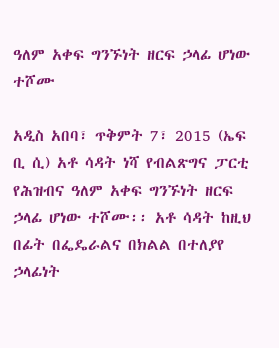ዓለም አቀፍ ግንኙነት ዘርፍ ኃላፊ ሆነው ተሾሙ

አዲስ አበባ፣ ጥቅምት 7፣ 2015 (ኤፍ ቢ ሲ) አቶ ሳዳት ነሻ የብልጽግና ፓርቲ የሕዝብና ዓለም አቀፍ ግንኙነት ዘርፍ ኃላፊ ሆነው ተሾሙ፡፡ አቶ ሳዳት ከዚህ በፊት በፌዴራልና በክልል በተለያየ ኃላፊነት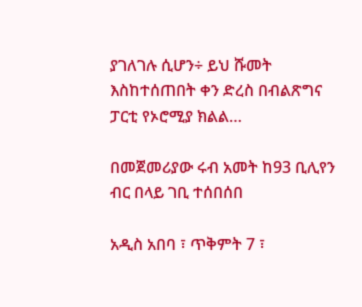ያገለገሉ ሲሆን÷ ይህ ሹመት እስከተሰጠበት ቀን ድረስ በብልጽግና ፓርቲ የኦሮሚያ ክልል…

በመጀመሪያው ሩብ አመት ከ93 ቢሊየን ብር በላይ ገቢ ተሰበሰበ

አዲስ አበባ ፣ ጥቅምት 7 ፣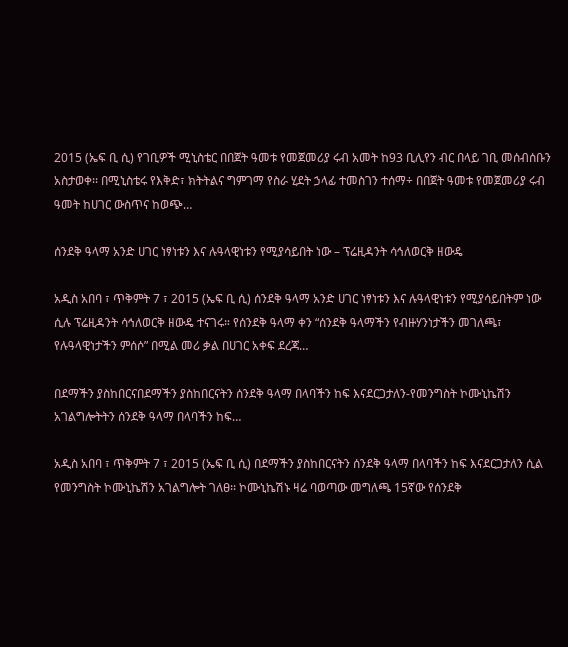2015 (ኤፍ ቢ ሲ) የገቢዎች ሚኒስቴር በበጀት ዓመቱ የመጀመሪያ ሩብ አመት ከ93 ቢሊየን ብር በላይ ገቢ መሰብሰቡን አስታወቀ፡፡ በሚኒስቴሩ የእቅድ፣ ክትትልና ግምገማ የስራ ሂደት ኃላፊ ተመስገን ተሰማ÷ በበጀት ዓመቱ የመጀመሪያ ሩብ ዓመት ከሀገር ውስጥና ከወጭ…

ሰንደቅ ዓላማ አንድ ሀገር ነፃነቱን እና ሉዓላዊነቱን የሚያሳይበት ነው – ፕሬዚዳንት ሳኅለወርቅ ዘውዴ

አዲስ አበባ ፣ ጥቅምት 7 ፣ 2015 (ኤፍ ቢ ሲ) ሰንደቅ ዓላማ አንድ ሀገር ነፃነቱን እና ሉዓላዊነቱን የሚያሳይበትም ነው ሲሉ ፕሬዚዳንት ሳኅለወርቅ ዘውዴ ተናገሩ። የሰንደቅ ዓላማ ቀን “ሰንደቅ ዓላማችን የብዙሃንነታችን መገለጫ፣ የሉዓላዊነታችን ምሰሶ” በሚል መሪ ቃል በሀገር አቀፍ ደረጃ…

በደማችን ያስከበርናበደማችን ያስከበርናትን ሰንደቅ ዓላማ በላባችን ከፍ እናደርጋታለን-የመንግስት ኮሙኒኬሽን አገልግሎትትን ሰንደቅ ዓላማ በላባችን ከፍ…

አዲስ አበባ ፣ ጥቅምት 7 ፣ 2015 (ኤፍ ቢ ሲ) በደማችን ያስከበርናትን ሰንደቅ ዓላማ በላባችን ከፍ እናደርጋታለን ሲል የመንግስት ኮሙኒኬሽን አገልግሎት ገለፀ፡፡ ኮሙኒኬሽኑ ዛሬ ባወጣው መግለጫ 15ኛው የሰንደቅ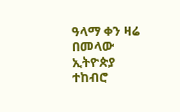ዓላማ ቀን ዛሬ በመላው ኢትዮጵያ ተከብሮ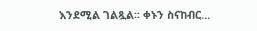እንደሚል ገልጿል፡፡ ቀኑን ስናከብር…